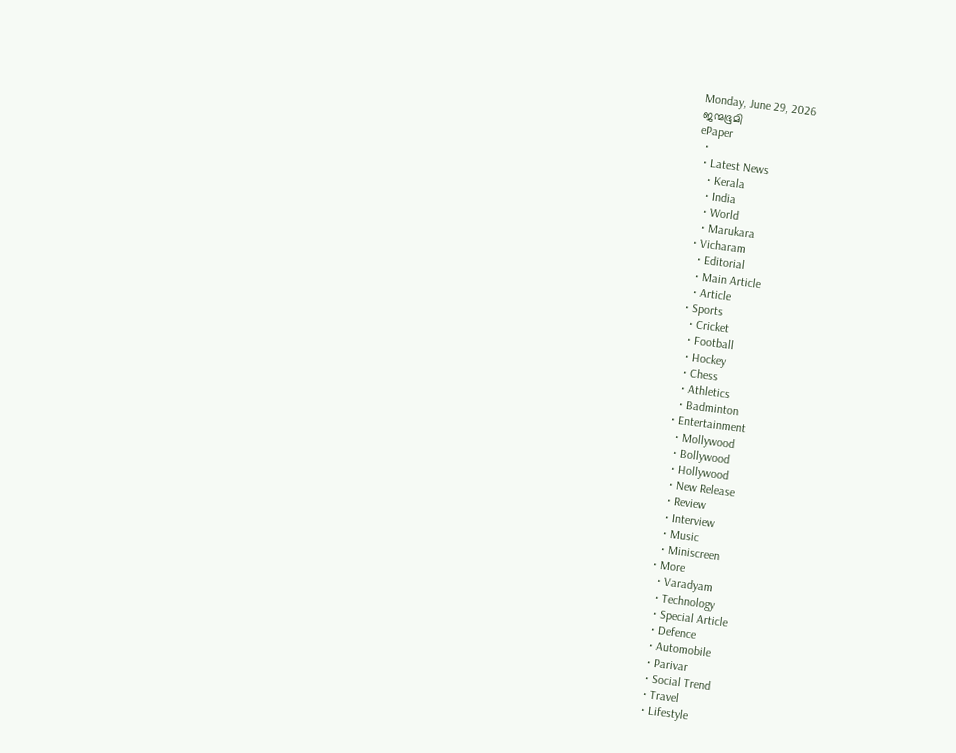Monday, June 29, 2026
ജന്മഭൂമി
ePaper
  •
  • Latest News
    • Kerala
    • India
    • World
    • Marukara
  • Vicharam
    • Editorial
    • Main Article
    • Article
  • Sports
    • Cricket
    • Football
    • Hockey
    • Chess
    • Athletics
    • Badminton
  • Entertainment
    • Mollywood
    • Bollywood
    • Hollywood
    • New Release
    • Review
    • Interview
    • Music
    • Miniscreen
  • More
    • Varadyam
    • Technology
    • Special Article
    • Defence
    • Automobile
    • Parivar
    • Social Trend
    • Travel
    • Lifestyle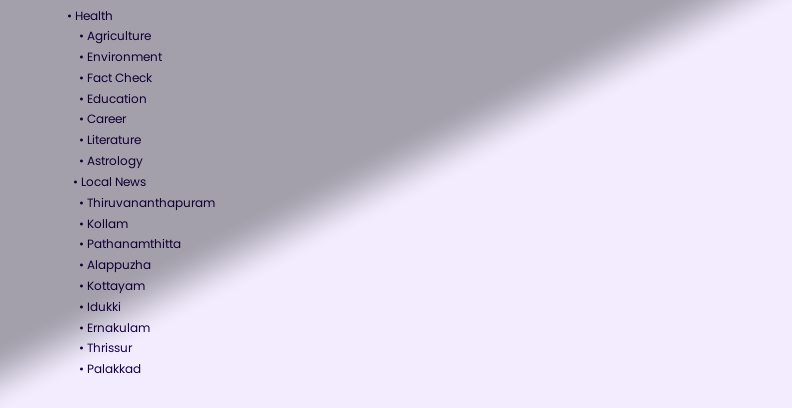• Health
    • Agriculture
    • Environment
    • Fact Check
    • Education
    • Career
    • Literature
    • Astrology
  • Local News
    • Thiruvananthapuram
    • Kollam
    • Pathanamthitta
    • Alappuzha
    • Kottayam
    • Idukki
    • Ernakulam
    • Thrissur
    • Palakkad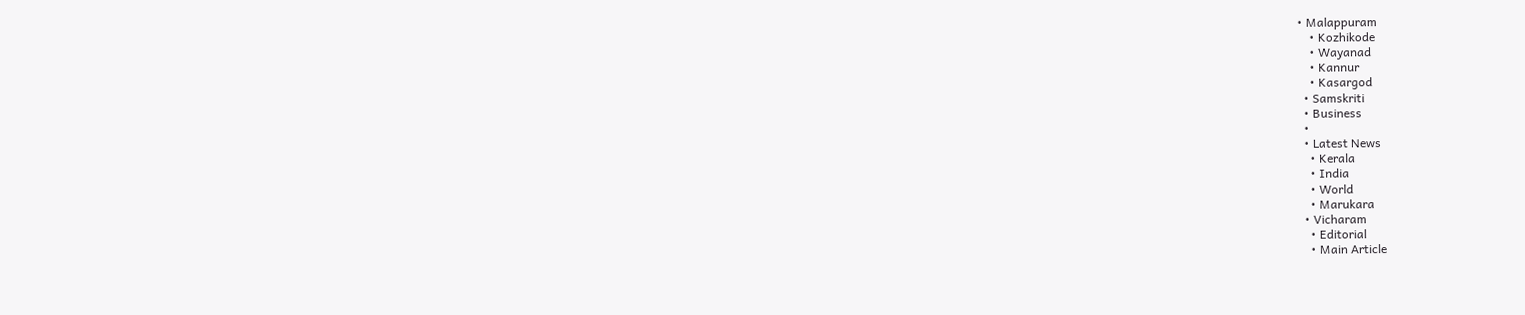• Malappuram
    • Kozhikode
    • Wayanad
    • Kannur
    • Kasargod
  • Samskriti
  • Business
  •
  • Latest News
    • Kerala
    • India
    • World
    • Marukara
  • Vicharam
    • Editorial
    • Main Article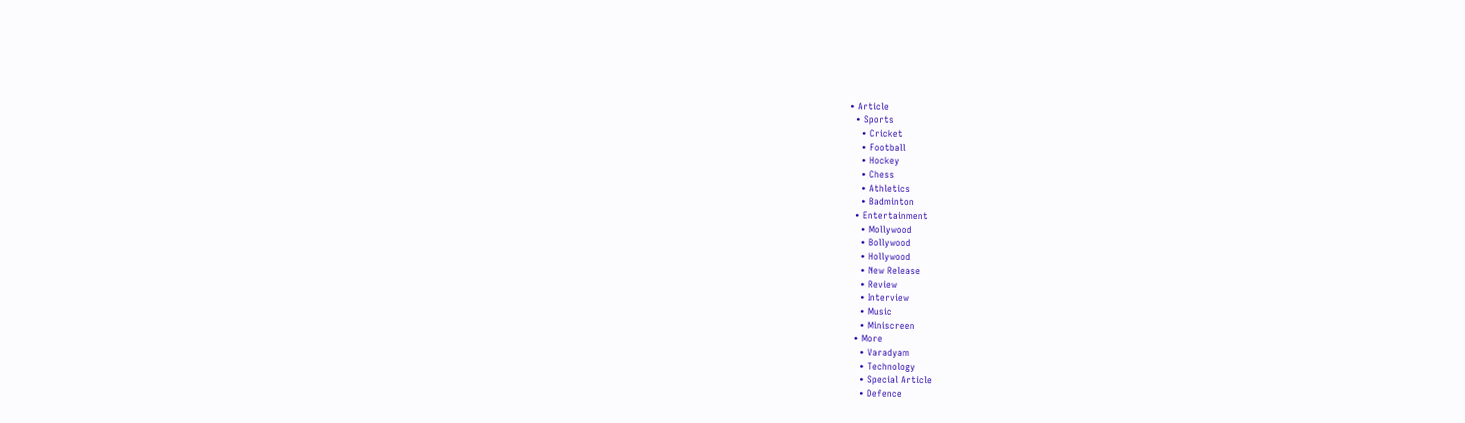• Article
  • Sports
    • Cricket
    • Football
    • Hockey
    • Chess
    • Athletics
    • Badminton
  • Entertainment
    • Mollywood
    • Bollywood
    • Hollywood
    • New Release
    • Review
    • Interview
    • Music
    • Miniscreen
  • More
    • Varadyam
    • Technology
    • Special Article
    • Defence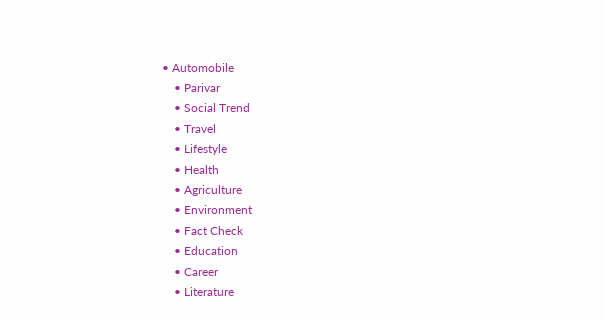• Automobile
    • Parivar
    • Social Trend
    • Travel
    • Lifestyle
    • Health
    • Agriculture
    • Environment
    • Fact Check
    • Education
    • Career
    • Literature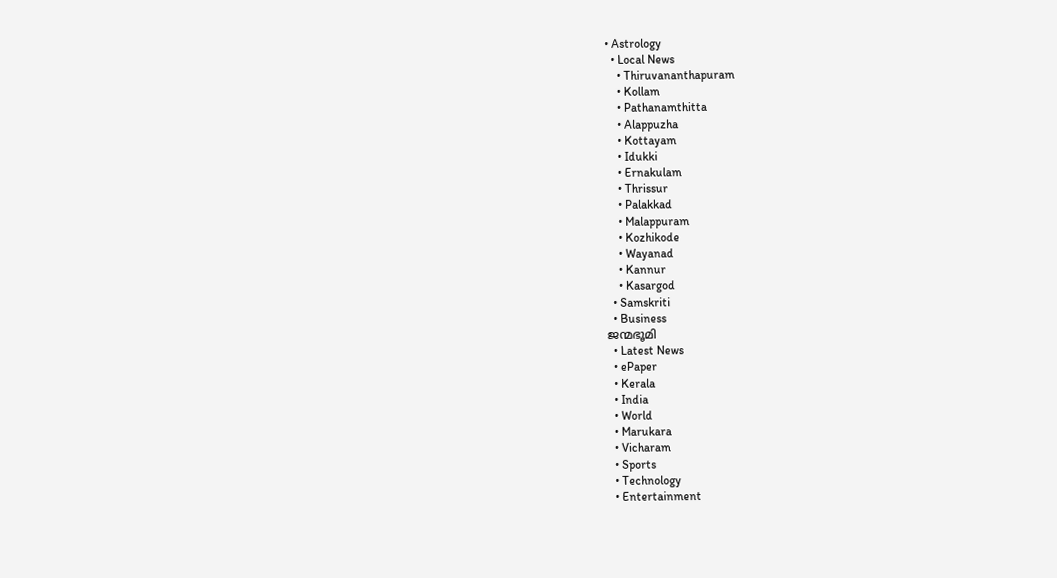• Astrology
  • Local News
    • Thiruvananthapuram
    • Kollam
    • Pathanamthitta
    • Alappuzha
    • Kottayam
    • Idukki
    • Ernakulam
    • Thrissur
    • Palakkad
    • Malappuram
    • Kozhikode
    • Wayanad
    • Kannur
    • Kasargod
  • Samskriti
  • Business
ജന്മഭൂമി
  • Latest News
  • ePaper
  • Kerala
  • India
  • World
  • Marukara
  • Vicharam
  • Sports
  • Technology
  • Entertainment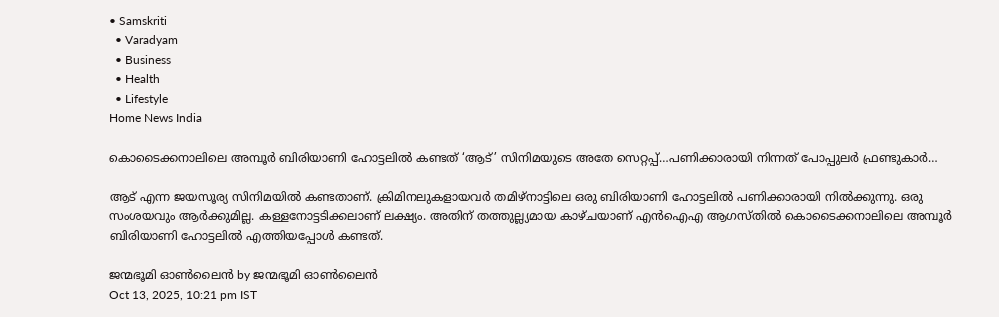• Samskriti
  • Varadyam
  • Business
  • Health
  • Lifestyle
Home News India

കൊടൈക്കനാലിലെ അമ്പൂര്‍ ബിരിയാണി ഹോട്ടലില്‍ കണ്ടത് ‘ആട്’ സിനിമയുടെ അതേ സെറ്റപ്പ്…പണിക്കാരായി നിന്നത് പോപ്പുലര്‍ ഫ്രണ്ടുകാര്‍…

ആട് എന്ന ജയസൂര്യ സിനിമയില്‍ കണ്ടതാണ്. ക്രിമിനലുകളായവര്‍ തമിഴ്നാട്ടിലെ ഒരു ബിരിയാണി ഹോട്ടലില്‍ പണിക്കാരായി നില്‍ക്കുന്നു. ഒരു സംശയവും ആര്‍ക്കുമില്ല. കള്ളനോട്ടടിക്കലാണ് ലക്ഷ്യം. അതിന് തത്തുല്ല്യമായ കാഴ്ചയാണ് എന്‍ഐഎ ആഗസ്തില്‍ കൊടൈക്കനാലിലെ അമ്പൂര്‍ ബിരിയാണി ഹോട്ടലില്‍ എത്തിയപ്പോള്‍ കണ്ടത്.

ജന്മഭൂമി ഓണ്‍ലൈന്‍ by ജന്മഭൂമി ഓണ്‍ലൈന്‍
Oct 13, 2025, 10:21 pm IST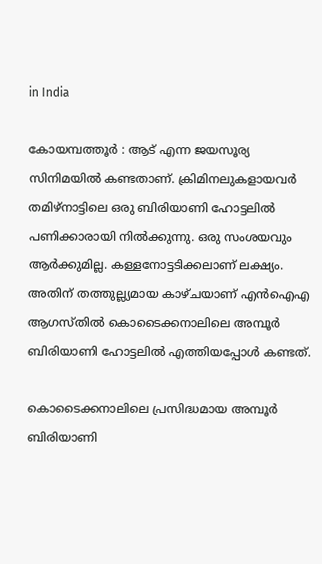in India

കോയമ്പത്തൂര്‍ : ആട് എന്ന ജയസൂര്യ സിനിമയില്‍ കണ്ടതാണ്. ക്രിമിനലുകളായവര്‍ തമിഴ്നാട്ടിലെ ഒരു ബിരിയാണി ഹോട്ടലില്‍ പണിക്കാരായി നില്‍ക്കുന്നു. ഒരു സംശയവും ആര്‍ക്കുമില്ല. കള്ളനോട്ടടിക്കലാണ് ലക്ഷ്യം. അതിന് തത്തുല്ല്യമായ കാഴ്ചയാണ് എന്‍ഐഎ ആഗസ്തില്‍ കൊടൈക്കനാലിലെ അമ്പൂര്‍ ബിരിയാണി ഹോട്ടലില്‍ എത്തിയപ്പോള്‍ കണ്ടത്.

കൊടൈക്കനാലിലെ പ്രസിദ്ധമായ അമ്പൂര്‍ ബിരിയാണി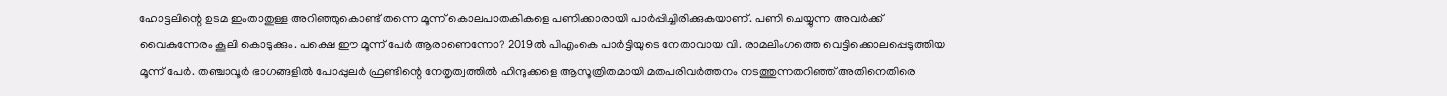ഹോട്ടലിന്റെ ഉടമ ഇംതാതുള്ള അറിഞ്ഞുകൊണ്ട് തന്നെ മൂന്ന് കൊലപാതകികളെ പണിക്കാരായി പാര്‍പ്പിച്ചിരിക്കുകയാണ്. പണി ചെയ്യുന്ന അവര്‍ക്ക് വൈകുന്നേരം കൂലി കൊടുക്കും. പക്ഷെ ഈ മൂന്ന് പേര്‍ ആരാണെന്നോ? 2019ല്‍ പിഎംകെ പാര്‍ട്ടിയുടെ നേതാവായ വി. രാമലിംഗത്തെ വെട്ടിക്കൊലപ്പെടുത്തിയ മൂന്ന് പേര്‍. തഞ്ചാവൂര്‍ ഭാഗങ്ങളില്‍ പോപ്പുലര്‍ ഫ്രണ്ടിന്റെ നേതൃത്വത്തില്‍ ഹിന്ദുക്കളെ ആസൂത്രിതമായി മതപരിവര്‍ത്തനം നടത്തുന്നതറിഞ്ഞ് അതിനെതിരെ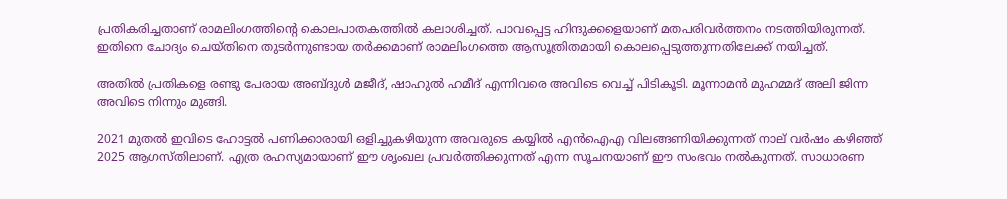പ്രതികരിച്ചതാണ് രാമലിംഗത്തിന്റെ കൊലപാതകത്തില്‍ കലാശിച്ചത്. പാവപ്പെട്ട ഹിന്ദുക്കളെയാണ് മതപരിവര്‍ത്തനം നടത്തിയിരുന്നത്. ഇതിനെ ചോദ്യം ചെയ്തിനെ തുടര്‍ന്നുണ്ടായ തര്‍ക്കമാണ് രാമലിംഗത്തെ ആസൂത്രിതമായി കൊലപ്പെടുത്തുന്നതിലേക്ക് നയിച്ചത്.

അതില്‍ പ്രതികളെ രണ്ടു പേരായ അബ്ദുള്‍ മജീദ്, ഷാഹുല്‍ ഹമീദ് എന്നിവരെ അവിടെ വെച്ച് പിടികൂടി. മൂന്നാമന്‍ മുഹമ്മദ് അലി ജിന്ന അവിടെ നിന്നും മുങ്ങി.

2021 മുതല്‍ ഇവിടെ ഹോട്ടല്‍ പണിക്കാരായി ഒളിച്ചുകഴിയുന്ന അവരുടെ കയ്യില്‍ എന്‍ഐഎ വിലങ്ങണിയിക്കുന്നത് നാല് വര്‍ഷം കഴിഞ്ഞ് 2025 ആഗസ്തിലാണ്. എത്ര രഹസ്യമായാണ് ഈ ശൃംഖല പ്രവര്‍ത്തിക്കുന്നത് എന്ന സൂചനയാണ് ഈ സംഭവം നല്‍കുന്നത്. സാധാരണ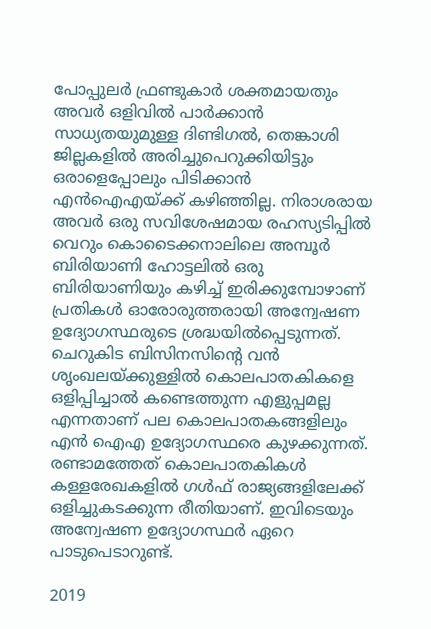പോപ്പുലര്‍ ഫ്രണ്ടുകാര്‍ ശക്തമായതും അവര്‍ ഒളിവില്‍ പാര്‍ക്കാന്‍ സാധ്യതയുമുള്ള ദിണ്ടിഗല്‍, തെങ്കാശി ജില്ലകളില്‍ അരിച്ചുപെറുക്കിയിട്ടും ഒരാളെപ്പോലും പിടിക്കാന്‍ എന്‍ഐഎയ്‌ക്ക് കഴിഞ്ഞില്ല. നിരാശരായ അവര്‍ ഒരു സവിശേഷമായ രഹസ്യടിപ്പില്‍ വെറും കൊടൈക്കനാലിലെ അമ്പൂര്‍ ബിരിയാണി ഹോട്ടലില്‍ ഒരു ബിരിയാണിയും കഴിച്ച് ഇരിക്കുമ്പോഴാണ് പ്രതികള്‍ ഓരോരുത്തരായി അന്വേഷണ ഉദ്യോഗസ്ഥരുടെ ശ്രദ്ധയില്‍പ്പെടുന്നത്. ചെറുകിട ബിസിനസിന്റെ വന്‍ ശൃംഖലയ്‌ക്കുള്ളില്‍ കൊലപാതകികളെ ഒളിപ്പിച്ചാല്‍ കണ്ടെത്തുന്ന എളുപ്പമല്ല എന്നതാണ് പല കൊലപാതകങ്ങളിലും എന്‍ ഐഎ ഉദ്യോഗസ്ഥരെ കുഴക്കുന്നത്. രണ്ടാമത്തേത് കൊലപാതകികള്‍ കള്ളരേഖകളില്‍ ഗള്‍ഫ് രാജ്യങ്ങളിലേക്ക് ഒളിച്ചുകടക്കുന്ന രീതിയാണ്. ഇവിടെയും അന്വേഷണ ഉദ്യോഗസ്ഥര്‍ ഏറെ പാടുപെടാറുണ്ട്.

2019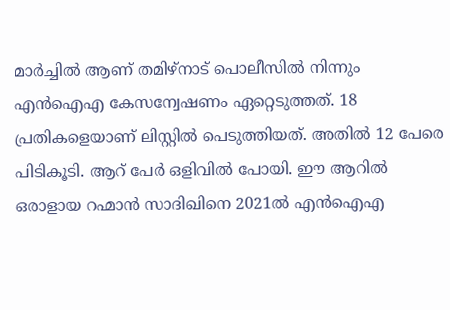മാര്‍ച്ചില്‍ ആണ് തമിഴ്നാട് പൊലീസില്‍ നിന്നും എന്‍ഐഎ കേസന്വേഷണം ഏറ്റെടുത്തത്. 18 പ്രതികളെയാണ് ലിസ്റ്റില്‍ പെടുത്തിയത്. അതില്‍ 12 പേരെ പിടികൂടി. ആറ് പേര്‍ ഒളിവില്‍ പോയി. ഈ ആറില്‍ ഒരാളായ റഹ്മാന്‍ സാദിഖിനെ 2021ല്‍ എന്‍ഐഎ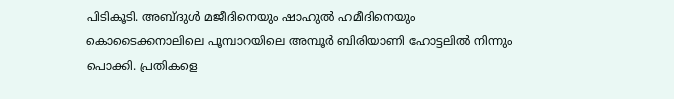പിടികൂടി. അബ്ദുള്‍ മജീദിനെയും ഷാഹുല്‍ ഹമീദിനെയും കൊടൈക്കനാലിലെ പൂമ്പാറയിലെ അമ്പൂര്‍ ബിരിയാണി ഹോട്ടലില്‍ നിന്നും പൊക്കി. പ്രതികളെ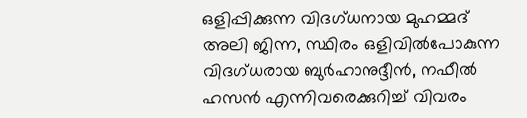ഒളിപ്പിക്കുന്ന വിദഗ്ധനായ മുഹമ്മദ് അലി ജിന്ന, സ്ഥിരം ഒളിവില്‍പോകുന്ന വിദഗ്ധരായ ബുര്‍ഹാനുദ്ദീന്‍, നഫീല്‍ ഹസന്‍ എന്നിവരെക്കുറിച്ച് വിവരം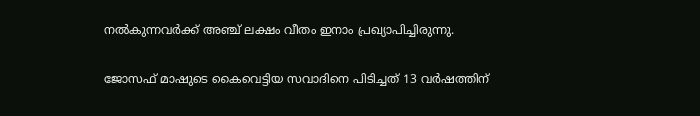നല്‍കുന്നവര്‍ക്ക് അഞ്ച് ലക്ഷം വീതം ഇനാം പ്രഖ്യാപിച്ചിരുന്നു.

ജോസഫ് മാഷുടെ കൈവെട്ടിയ സവാദിനെ പിടിച്ചത് 13 വര്‍ഷത്തിന്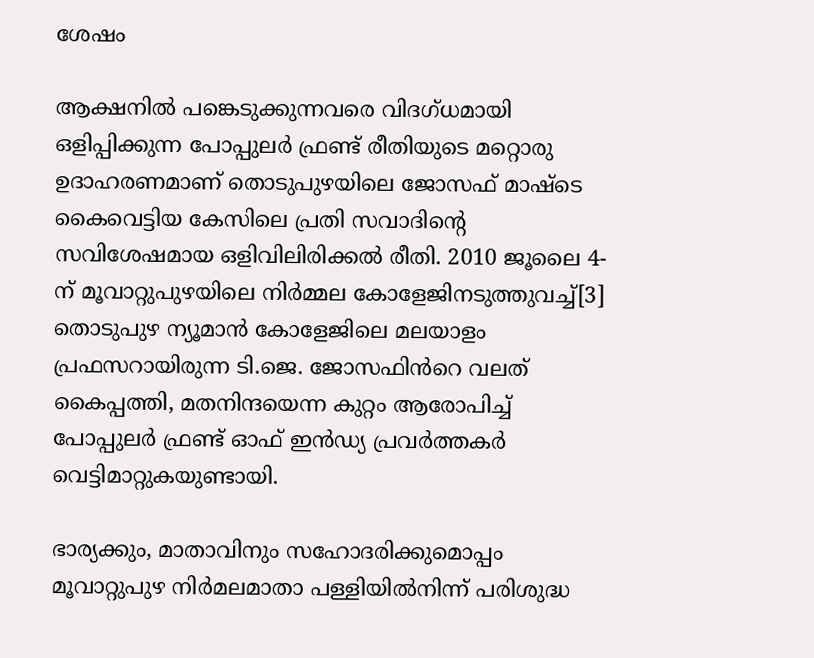ശേഷം

ആക്ഷനില്‍ പങ്കെടുക്കുന്നവരെ വിദഗ്ധമായി ഒളിപ്പിക്കുന്ന പോപ്പുലര്‍ ഫ്രണ്ട് രീതിയുടെ മറ്റൊരു ഉദാഹരണമാണ് തൊടുപുഴയിലെ ജോസഫ് മാഷ്ടെ കൈവെട്ടിയ കേസിലെ‍ പ്രതി സവാദിന്റെ സവിശേഷമായ ഒളിവിലിരിക്കല്‍ രീതി. 2010 ജൂലൈ 4-ന് മൂവാറ്റുപുഴയിലെ നിർമ്മല കോളേജിനടുത്തുവച്ച്[3] തൊടുപുഴ ന്യൂമാൻ കോളേജിലെ മലയാളം പ്രഫസറായിരുന്ന ടി.ജെ. ജോസഫിൻറെ വലത് കൈപ്പത്തി, മതനിന്ദയെന്ന കുറ്റം ആരോപിച്ച് പോപ്പുലർ ഫ്രണ്ട് ഓഫ് ഇൻഡ്യ പ്രവർത്തകർ വെട്ടിമാറ്റുകയുണ്ടായി.

ഭാര്യക്കും, മാതാവിനും സഹോദരിക്കുമൊപ്പം മൂവാറ്റുപുഴ നിർമലമാതാ പള്ളിയിൽനിന്ന് പരിശുദ്ധ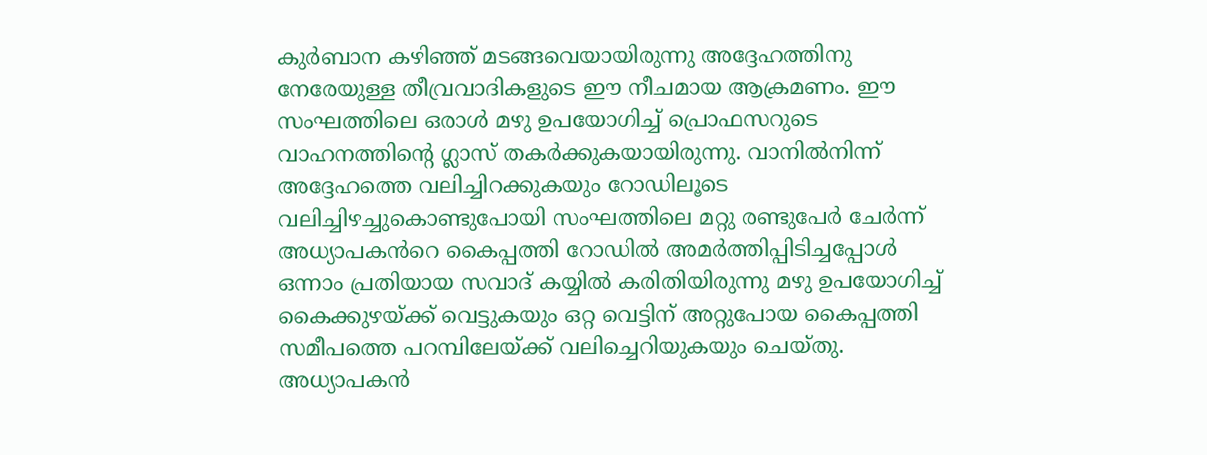കുർബാന കഴിഞ്ഞ് മടങ്ങവെയായിരുന്നു അദ്ദേഹത്തിനു നേരേയുള്ള തീവ്രവാദികളുടെ ഈ നീചമായ ആക്രമണം. ഈ സംഘത്തിലെ ഒരാൾ മഴു ഉപയോഗിച്ച് പ്രൊഫസറുടെ വാഹനത്തിന്റെ ഗ്ലാസ് തകർക്കുകയായിരുന്നു. വാനിൽനിന്ന് അദ്ദേഹത്തെ വലിച്ചിറക്കുകയും റോഡിലൂടെ വലിച്ചിഴച്ചുകൊണ്ടുപോയി സംഘത്തിലെ മറ്റു രണ്ടുപേർ ചേർന്ന് അധ്യാപകൻറെ കൈപ്പത്തി റോഡിൽ അമർത്തിപ്പിടിച്ചപ്പോൾ ഒന്നാം പ്രതിയായ സവാദ് കയ്യിൽ കരിതിയിരുന്നു മഴു ഉപയോഗിച്ച് കൈക്കുഴയ്‌ക്ക് വെട്ടുകയും ഒറ്റ വെട്ടിന് അറ്റുപോയ കൈപ്പത്തി സമീപത്തെ പറമ്പിലേയ്‌ക്ക് വലിച്ചെറിയുകയും ചെയ്തു. അധ്യാപകൻ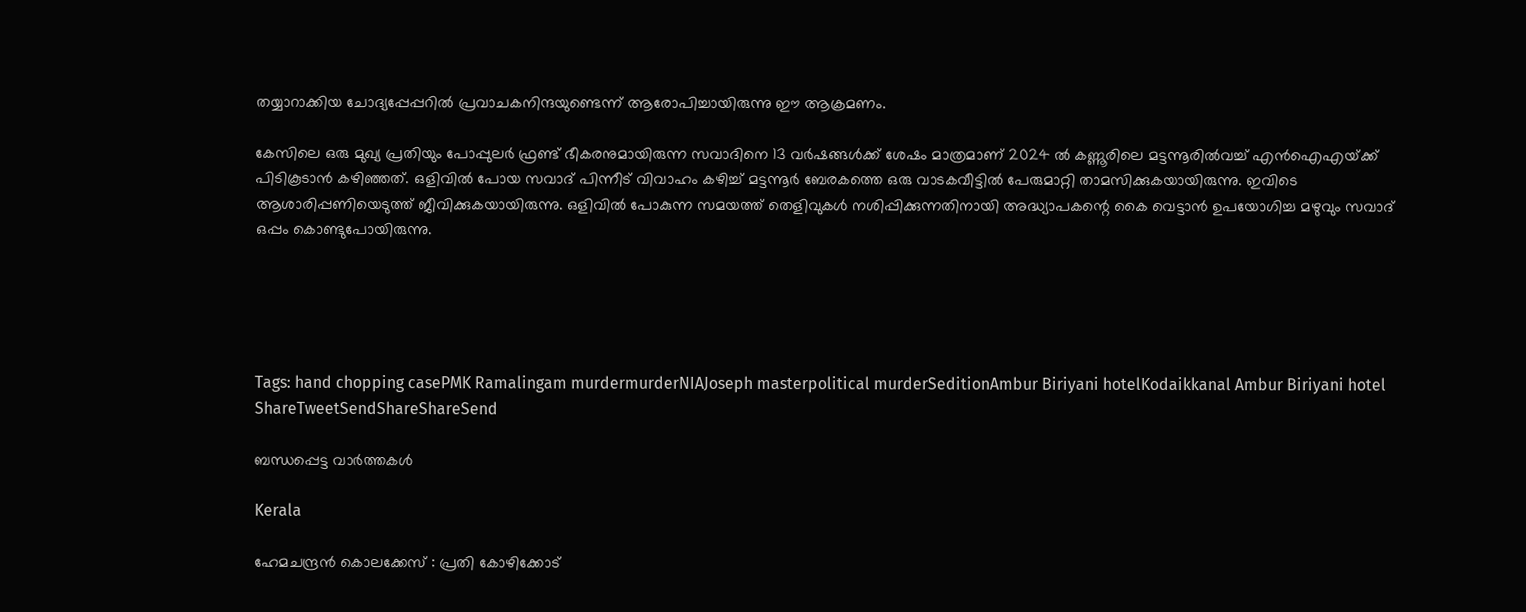തയ്യാറാക്കിയ ചോദ്യപ്പേപ്പറിൽ പ്രവാചകനിന്ദയുണ്ടെന്ന്‌ ആരോപിച്ചായിരുന്നു ഈ ആക്രമണം.

കേസിലെ ഒരു മുഖ്യ പ്രതിയും പോപ്പുലർ ഫ്രണ്ട് ഭീകരനുമായിരുന്ന സവാദിനെ 13 വർഷങ്ങൾക്ക് ശേഷം മാത്രമാണ് 2024 ൽ കണ്ണൂരിലെ മട്ടന്നൂരിൽവച്ച് എന്‍ഐഎയ്‌ക്ക് പിടികൂടാന്‍ കഴിഞ്ഞത്. ഒളിവിൽ പോയ സവാദ് പിന്നീട് വിവാഹം കഴിച്ച് മട്ടന്നൂർ ബേരകത്തെ ഒരു വാടകവീട്ടിൽ പേരുമാറ്റി താമസിക്കുകയായിരുന്നു. ഇവിടെ ആശാരിപ്പണിയെടുത്ത് ജീവിക്കുകയായിരുന്നു. ഒളിവിൽ പോകുന്ന സമയത്ത് തെളിവുകൾ നശിപ്പിക്കുന്നതിനായി അദ്ധ്യാപകന്റെ കൈ വെട്ടാൻ ഉപയോഗിച്ച മഴുവും സവാദ് ഒപ്പം കൊണ്ടുപോയിരുന്നു.





Tags: hand chopping casePMK Ramalingam murdermurderNIAJoseph masterpolitical murderSeditionAmbur Biriyani hotelKodaikkanal Ambur Biriyani hotel
ShareTweetSendShareShareSend

ബന്ധപ്പെട്ട വാര്‍ത്തകള്‍

Kerala

ഹേമചന്ദ്രന്‍ കൊലക്കേസ് : പ്രതി കോഴിക്കോട്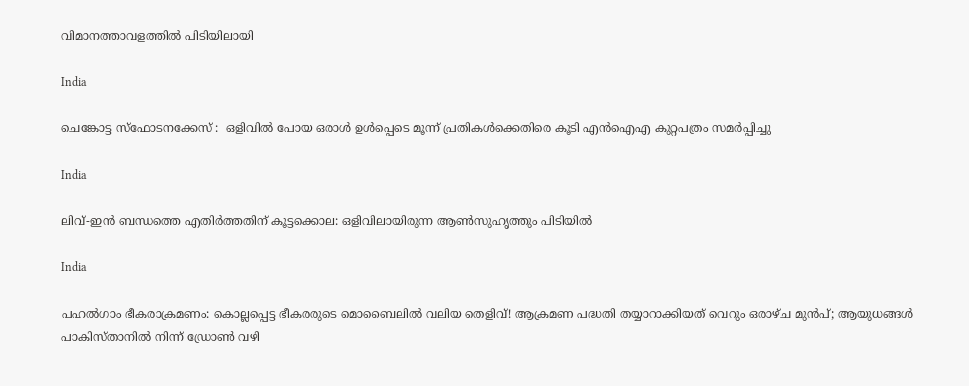വിമാനത്താവളത്തില്‍ പിടിയിലായി

India

ചെങ്കോട്ട സ്ഫോടനക്കേസ് :  ഒളിവിൽ പോയ ഒരാൾ ഉൾപ്പെടെ മൂന്ന് പ്രതികൾക്കെതിരെ കൂടി എൻഐഎ കുറ്റപത്രം സമർപ്പിച്ചു

India

ലിവ്-ഇൻ ബന്ധത്തെ എതിർത്തതിന് കൂട്ടക്കൊല: ഒളിവിലായിരുന്ന ആണ്‍സുഹൃത്തും പിടിയിൽ

India

പഹൽഗാം ഭീകരാക്രമണം: കൊല്ലപ്പെട്ട ഭീകരരുടെ മൊബൈലിൽ വലിയ തെളിവ്! ആക്രമണ പദ്ധതി തയ്യാറാക്കിയത് വെറും ഒരാഴ്ച മുൻപ്; ആയുധങ്ങൾ പാകിസ്താനിൽ നിന്ന് ഡ്രോൺ വഴി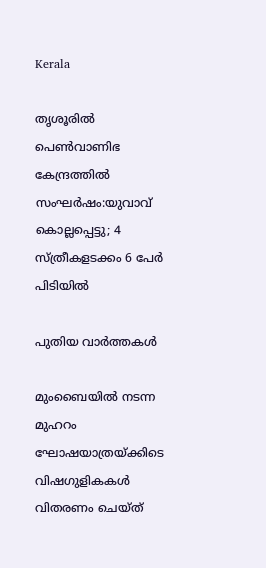Kerala

തൃശൂരിൽ പെൺവാണിഭ കേന്ദ്രത്തിൽ സംഘർഷം:യുവാവ് കൊല്ലപ്പെട്ടു; 4 സ്ത്രീകളടക്കം 6 പേർ പിടിയിൽ

പുതിയ വാര്‍ത്തകള്‍

മുംബൈയിൽ നടന്ന മുഹറം ഘോഷയാത്രയ്‌ക്കിടെ വിഷഗുളികകള്‍ വിതരണം ചെയ്ത്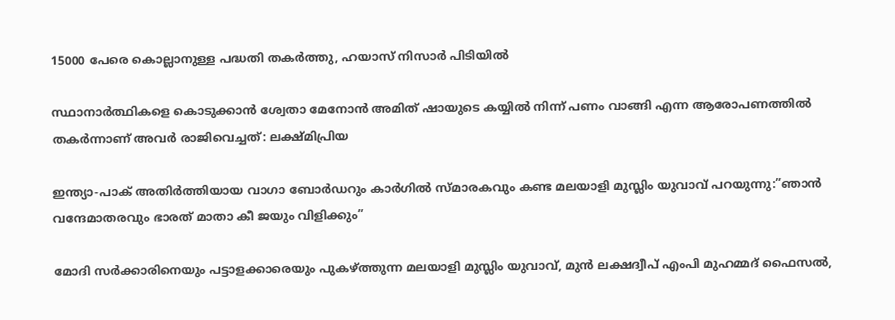15000 പേരെ കൊല്ലാനുള്ള പദ്ധതി തകര്‍ത്തു, ഹയാസ് നിസാര്‍ പിടിയില്‍

സ്ഥാനാർത്ഥികളെ കൊടുക്കാൻ ശ്വേതാ മേനോൻ അമിത് ഷായുടെ കയ്യിൽ നിന്ന് പണം വാങ്ങി എന്ന ആരോപണത്തില്‍ തകര്‍ന്നാണ് അവര്‍ രാജിവെച്ചത്: ലക്ഷ്മിപ്രിയ

ഇന്ത്യാ-പാക് അതിര്‍ത്തിയായ വാഗാ ബോര്‍ഡറും കാര്‍ഗില്‍ സ്മാരകവും കണ്ട മലയാളി മുസ്ലിം യുവാവ് പറയുന്നു:”ഞാന്‍ വന്ദേമാതരവും ഭാരത് മാതാ കീ ജയും വിളിക്കും”

മോദി സര്‍ക്കാരിനെയും പട്ടാളക്കാരെയും പുകഴ്ത്തുന്ന മലയാളി മുസ്ലിം യുവാവ്, മുന്‍ ലക്ഷദ്വീപ് എംപി മുഹമ്മദ് ഫൈസല്‍,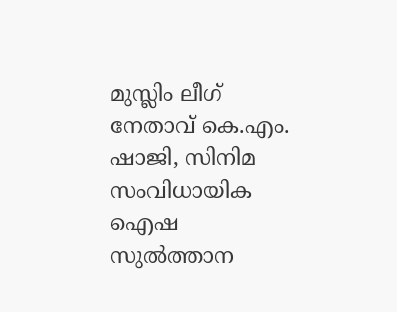മുസ്ലിം ലീഗ് നേതാവ് കെ.എം. ഷാജി, സിനിമ സംവിധായിക ഐഷ സുല്‍ത്താന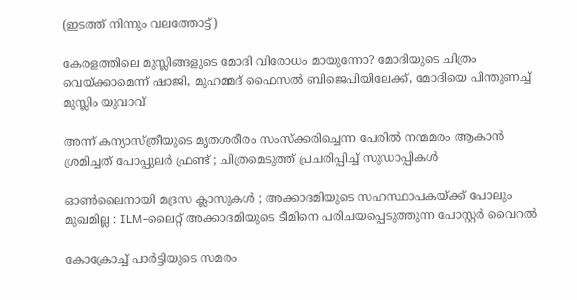(ഇടത്ത് നിന്നും വലത്തോട്ട്)

കേരളത്തിലെ മുസ്ലിങ്ങളുടെ മോദി വിരോധം മായുന്നോ? മോദിയുടെ ചിത്രം വെയ്‌ക്കാമെന്ന് ഷാജി, മുഹമ്മദ് ഫൈസല്‍ ബിജെപിയിലേക്ക്, മോദിയെ പിന്തുണച്ച് മുസ്ലിം യുവാവ്

അന്ന് കന്യാസ്ത്രീയുടെ മൃതശരീരം സംസ്ക്കരിച്ചെന്ന പേരിൽ നന്മമരം ആകാൻ ശ്രമിച്ചത് പോപ്പുലർ ഫ്രണ്ട് ; ചിത്രമെടുത്ത് പ്രചരിപ്പിച്ച് സുഡാപ്പികൾ

ഓൺലൈനായി മദ്രസ ക്ലാസുകൾ ; അക്കാദമിയുടെ സഹസ്ഥാപകയ്‌ക്ക് പോലും മുഖമില്ല : ILM-ലൈറ്റ് അക്കാദമിയുടെ ടീമിനെ പരിചയപ്പെടുത്തുന്ന പോസ്റ്റർ വൈറൽ

കോക്രോച്ച് പാര്‍ട്ടിയുടെ സമരം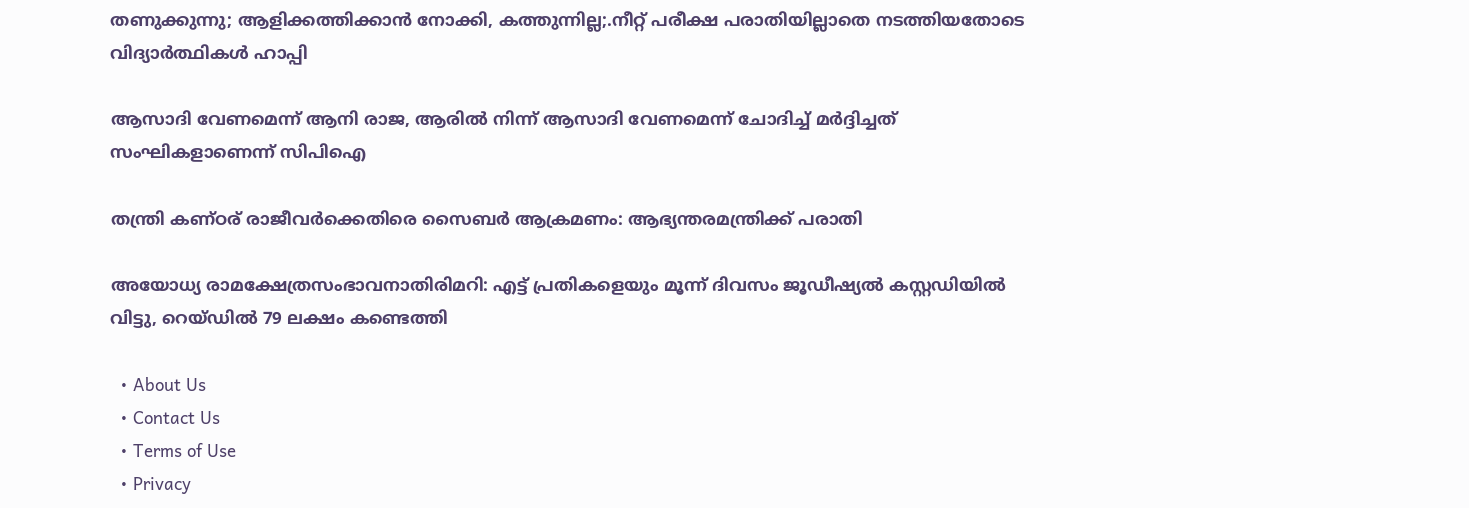തണുക്കുന്നു; ആളിക്കത്തിക്കാന്‍ നോക്കി, കത്തുന്നില്ല;.നീറ്റ് പരീക്ഷ പരാതിയില്ലാതെ നടത്തിയതോടെ വിദ്യാര്‍ത്ഥികള്‍ ഹാപ്പി

ആസാദി വേണമെന്ന് ആനി രാജ, ആരില്‍ നിന്ന് ആസാദി വേണമെന്ന് ചോദിച്ച് മര്‍ദ്ദിച്ചത് സംഘികളാണെന്ന് സിപിഐ

തന്ത്രി കണ്ഠര് രാജീവര്‍ക്കെതിരെ സൈബര്‍ ആക്രമണം: ആഭ്യന്തരമന്ത്രിക്ക് പരാതി

അയോധ്യ രാമക്ഷേത്രസംഭാവനാതിരിമറി: എട്ട് പ്രതികളെയും മൂന്ന് ദിവസം ജൂഡീഷ്യല്‍ കസ്റ്റഡിയില്‍ വിട്ടു, റെയ്ഡില്‍ 79 ലക്ഷം കണ്ടെത്തി

  • About Us
  • Contact Us
  • Terms of Use
  • Privacy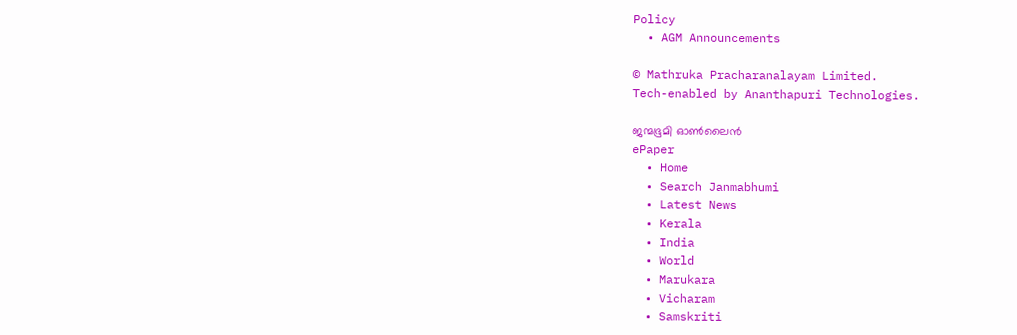Policy
  • AGM Announcements

© Mathruka Pracharanalayam Limited.
Tech-enabled by Ananthapuri Technologies.

ജന്മഭൂമി ഓണ്‍ലൈന്‍
ePaper
  • Home
  • Search Janmabhumi
  • Latest News
  • Kerala
  • India
  • World
  • Marukara
  • Vicharam
  • Samskriti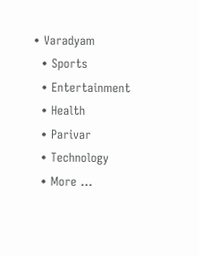• Varadyam
  • Sports
  • Entertainment
  • Health
  • Parivar
  • Technology
  • More …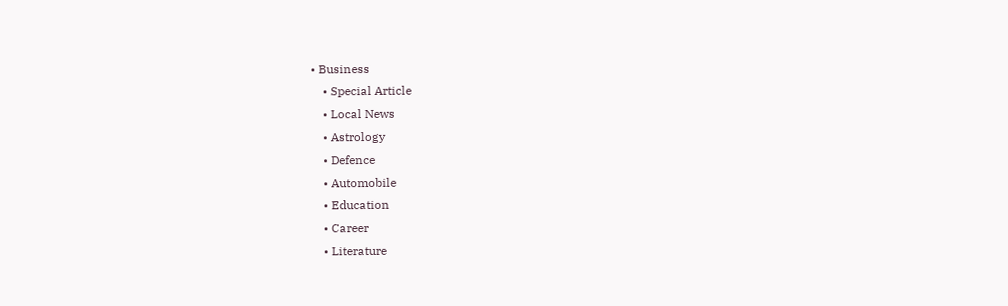• Business
    • Special Article
    • Local News
    • Astrology
    • Defence
    • Automobile
    • Education
    • Career
    • Literature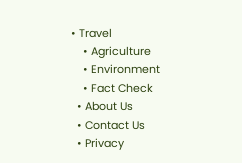• Travel
    • Agriculture
    • Environment
    • Fact Check
  • About Us
  • Contact Us
  • Privacy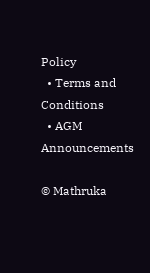Policy
  • Terms and Conditions
  • AGM Announcements

© Mathruka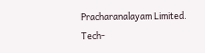Pracharanalayam Limited.
Tech-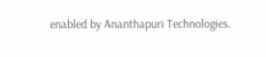enabled by Ananthapuri Technologies.